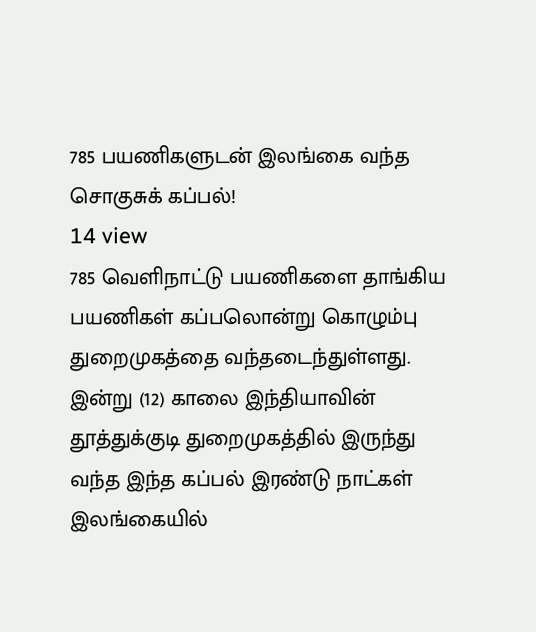785 பயணிகளுடன் இலங்கை வந்த சொகுசுக் கப்பல்!
14 view
785 வெளிநாட்டு பயணிகளை தாங்கிய பயணிகள் கப்பலொன்று கொழும்பு துறைமுகத்தை வந்தடைந்துள்ளது. இன்று (12) காலை இந்தியாவின் தூத்துக்குடி துறைமுகத்தில் இருந்து வந்த இந்த கப்பல் இரண்டு நாட்கள் இலங்கையில்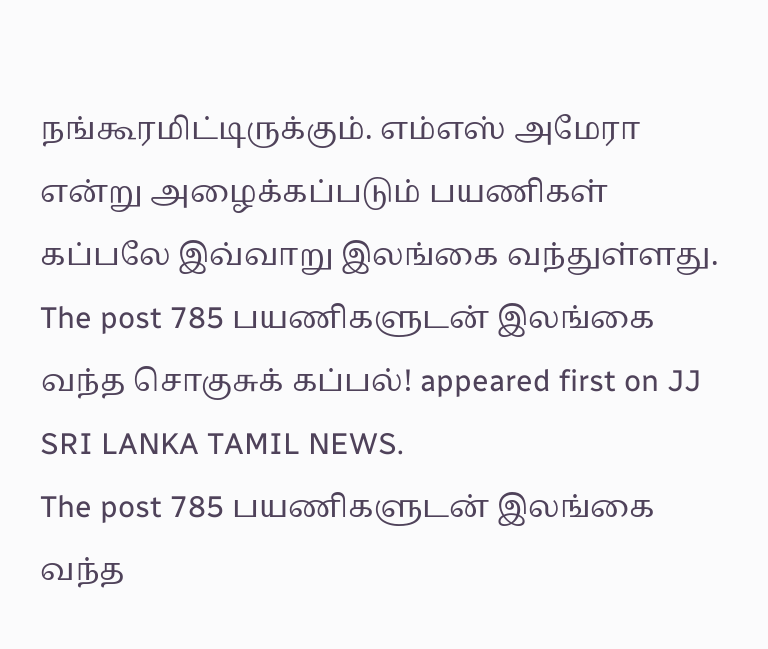நங்கூரமிட்டிருக்கும். எம்எஸ் அமேரா என்று அழைக்கப்படும் பயணிகள் கப்பலே இவ்வாறு இலங்கை வந்துள்ளது.
The post 785 பயணிகளுடன் இலங்கை வந்த சொகுசுக் கப்பல்! appeared first on JJ SRI LANKA TAMIL NEWS.
The post 785 பயணிகளுடன் இலங்கை வந்த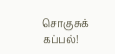சொகுசுக் கப்பல்!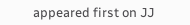appeared first on JJ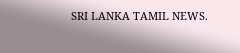SRI LANKA TAMIL NEWS.